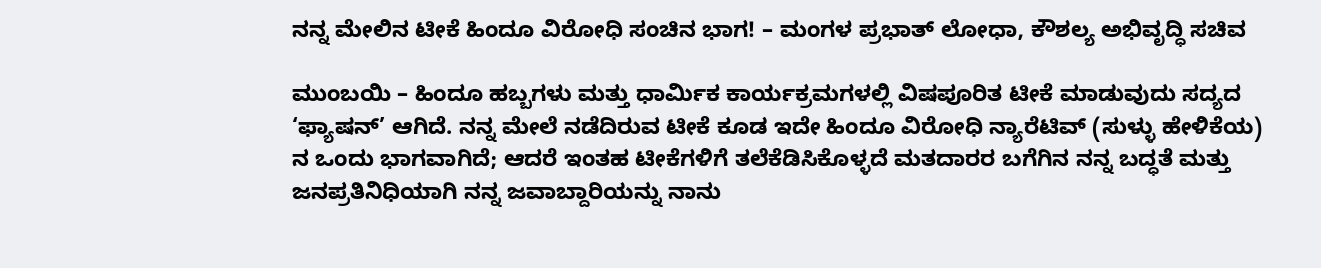ನನ್ನ ಮೇಲಿನ ಟೀಕೆ ಹಿಂದೂ ವಿರೋಧಿ ಸಂಚಿನ ಭಾಗ! – ಮಂಗಳ ಪ್ರಭಾತ್ ಲೋಧಾ, ಕೌಶಲ್ಯ ಅಭಿವೃದ್ಧಿ ಸಚಿವ

ಮುಂಬಯಿ – ಹಿಂದೂ ಹಬ್ಬಗಳು ಮತ್ತು ಧಾರ್ಮಿಕ ಕಾರ್ಯಕ್ರಮಗಳಲ್ಲಿ ವಿಷಪೂರಿತ ಟೀಕೆ ಮಾಡುವುದು ಸದ್ಯದ ‘ಫ್ಯಾಷನ್’ ಆಗಿದೆ. ನನ್ನ ಮೇಲೆ ನಡೆದಿರುವ ಟೀಕೆ ಕೂಡ ಇದೇ ಹಿಂದೂ ವಿರೋಧಿ ನ್ಯಾರೆಟಿವ್ (ಸುಳ್ಳು ಹೇಳಿಕೆಯ) ನ ಒಂದು ಭಾಗವಾಗಿದೆ; ಆದರೆ ಇಂತಹ ಟೀಕೆಗಳಿಗೆ ತಲೆಕೆಡಿಸಿಕೊಳ್ಳದೆ ಮತದಾರರ ಬಗೆಗಿನ ನನ್ನ ಬದ್ಧತೆ ಮತ್ತು ಜನಪ್ರತಿನಿಧಿಯಾಗಿ ನನ್ನ ಜವಾಬ್ದಾರಿಯನ್ನು ನಾನು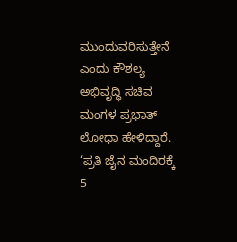ಮುಂದುವರಿಸುತ್ತೇನೆ ಎಂದು ಕೌಶಲ್ಯ ಅಭಿವೃದ್ಧಿ ಸಚಿವ ಮಂಗಳ ಪ್ರಭಾತ್ ಲೋಧಾ ಹೇಳಿದ್ದಾರೆ.
‘ಪ್ರತಿ ಜೈನ ಮಂದಿರಕ್ಕೆ 5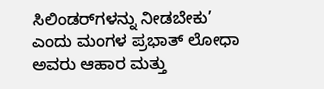ಸಿಲಿಂಡರ್‌ಗಳನ್ನು ನೀಡಬೇಕು’ ಎಂದು ಮಂಗಳ ಪ್ರಭಾತ್ ಲೋಧಾ ಅವರು ಆಹಾರ ಮತ್ತು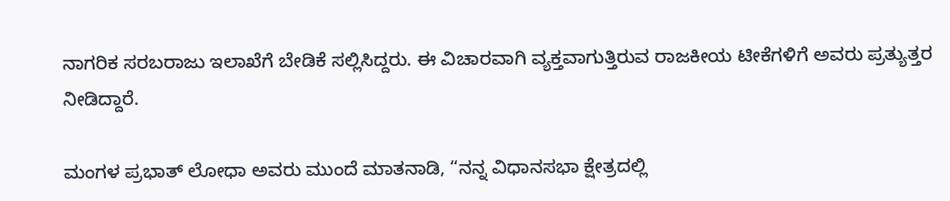ನಾಗರಿಕ ಸರಬರಾಜು ಇಲಾಖೆಗೆ ಬೇಡಿಕೆ ಸಲ್ಲಿಸಿದ್ದರು. ಈ ವಿಚಾರವಾಗಿ ವ್ಯಕ್ತವಾಗುತ್ತಿರುವ ರಾಜಕೀಯ ಟೀಕೆಗಳಿಗೆ ಅವರು ಪ್ರತ್ಯುತ್ತರ ನೀಡಿದ್ದಾರೆ.

ಮಂಗಳ ಪ್ರಭಾತ್ ಲೋಧಾ ಅವರು ಮುಂದೆ ಮಾತನಾಡಿ, “ನನ್ನ ವಿಧಾನಸಭಾ ಕ್ಷೇತ್ರದಲ್ಲಿ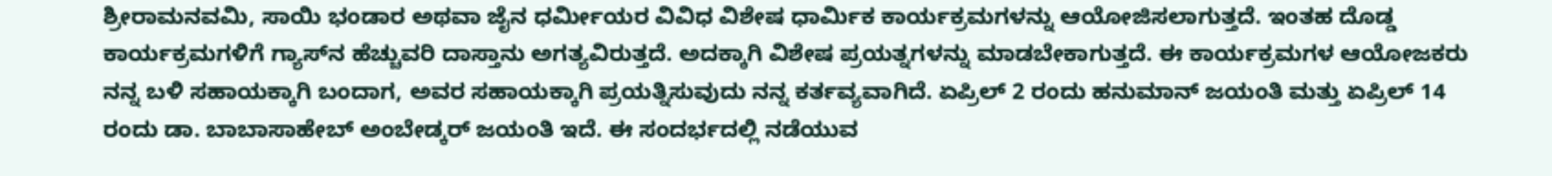ಶ್ರೀರಾಮನವಮಿ, ಸಾಯಿ ಭಂಡಾರ ಅಥವಾ ಜೈನ ಧರ್ಮೀಯರ ವಿವಿಧ ವಿಶೇಷ ಧಾರ್ಮಿಕ ಕಾರ್ಯಕ್ರಮಗಳನ್ನು ಆಯೋಜಿಸಲಾಗುತ್ತದೆ. ಇಂತಹ ದೊಡ್ಡ ಕಾರ್ಯಕ್ರಮಗಳಿಗೆ ಗ್ಯಾಸ್‌ನ ಹೆಚ್ಚುವರಿ ದಾಸ್ತಾನು ಅಗತ್ಯವಿರುತ್ತದೆ. ಅದಕ್ಕಾಗಿ ವಿಶೇಷ ಪ್ರಯತ್ನಗಳನ್ನು ಮಾಡಬೇಕಾಗುತ್ತದೆ. ಈ ಕಾರ್ಯಕ್ರಮಗಳ ಆಯೋಜಕರು ನನ್ನ ಬಳಿ ಸಹಾಯಕ್ಕಾಗಿ ಬಂದಾಗ, ಅವರ ಸಹಾಯಕ್ಕಾಗಿ ಪ್ರಯತ್ನಿಸುವುದು ನನ್ನ ಕರ್ತವ್ಯವಾಗಿದೆ. ಏಪ್ರಿಲ್ 2 ರಂದು ಹನುಮಾನ್ ಜಯಂತಿ ಮತ್ತು ಏಪ್ರಿಲ್ 14 ರಂದು ಡಾ. ಬಾಬಾಸಾಹೇಬ್ ಅಂಬೇಡ್ಕರ್ ಜಯಂತಿ ಇದೆ. ಈ ಸಂದರ್ಭದಲ್ಲಿ ನಡೆಯುವ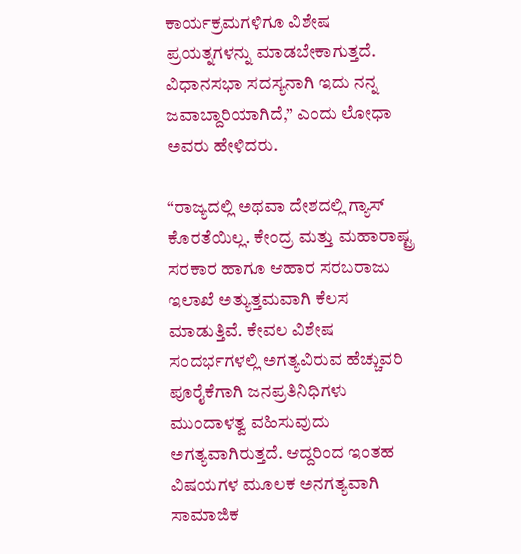ಕಾರ್ಯಕ್ರಮಗಳಿಗೂ ವಿಶೇಷ ಪ್ರಯತ್ನಗಳನ್ನು ಮಾಡಬೇಕಾಗುತ್ತದೆ. ವಿಧಾನಸಭಾ ಸದಸ್ಯನಾಗಿ ಇದು ನನ್ನ ಜವಾಬ್ದಾರಿಯಾಗಿದೆ,” ಎಂದು ಲೋಧಾ ಅವರು ಹೇಳಿದರು.

“ರಾಜ್ಯದಲ್ಲಿ ಅಥವಾ ದೇಶದಲ್ಲಿ ಗ್ಯಾಸ್ ಕೊರತೆಯಿಲ್ಲ. ಕೇಂದ್ರ ಮತ್ತು ಮಹಾರಾಷ್ಟ್ರ ಸರಕಾರ ಹಾಗೂ ಆಹಾರ ಸರಬರಾಜು ಇಲಾಖೆ ಅತ್ಯುತ್ತಮವಾಗಿ ಕೆಲಸ ಮಾಡುತ್ತಿವೆ. ಕೇವಲ ವಿಶೇಷ ಸಂದರ್ಭಗಳಲ್ಲಿ ಅಗತ್ಯವಿರುವ ಹೆಚ್ಚುವರಿ ಪೂರೈಕೆಗಾಗಿ ಜನಪ್ರತಿನಿಧಿಗಳು ಮುಂದಾಳತ್ವ ವಹಿಸುವುದು ಅಗತ್ಯವಾಗಿರುತ್ತದೆ. ಆದ್ದರಿಂದ ಇಂತಹ ವಿಷಯಗಳ ಮೂಲಕ ಅನಗತ್ಯವಾಗಿ ಸಾಮಾಜಿಕ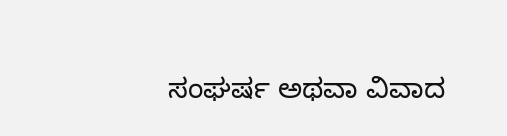ಸಂಘರ್ಷ ಅಥವಾ ವಿವಾದ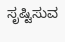ಸೃಷ್ಟಿಸುವ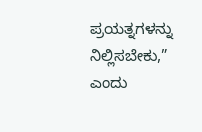ಪ್ರಯತ್ನಗಳನ್ನು ನಿಲ್ಲಿಸಬೇಕು,” ಎಂದು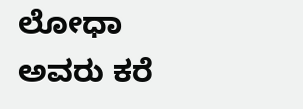ಲೋಧಾ ಅವರು ಕರೆ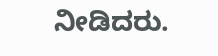ನೀಡಿದರು.